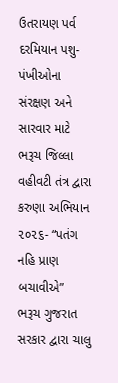ઉતરાયણ પર્વ દરમિયાન પશુ-પંખીઓના સંરક્ષણ અને સારવાર માટે ભરૂચ જિલ્લા વહીવટી તંત્ર દ્વારા કરુણા અભિયાન ૨૦૨૬- “પતંગ નહિ પ્રાણ બચાવીએ”
ભરૂચ ગુજરાત સરકાર દ્વારા ચાલુ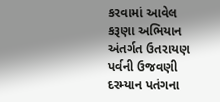કરવામાં આવેલ કરૂણા અભિયાન અંતર્ગત ઉતરાયણ પર્વની ઉજવણી દરમ્યાન પતંગના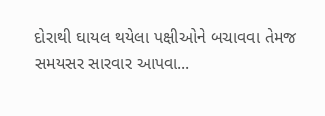દોરાથી ઘાયલ થયેલા પક્ષીઓને બચાવવા તેમજ સમયસર સારવાર આપવા...